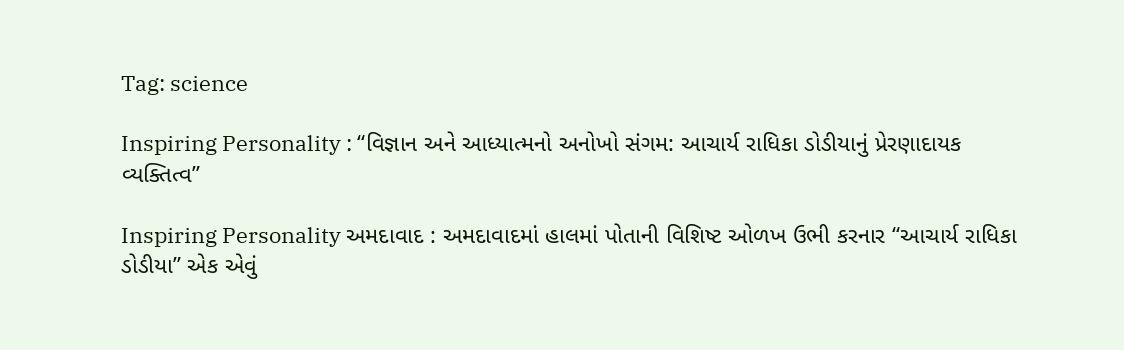Tag: science

Inspiring Personality : “વિજ્ઞાન અને આધ્યાત્મનો અનોખો સંગમ: આચાર્ય રાધિકા ડોડીયાનું પ્રેરણાદાયક વ્યક્તિત્વ”

Inspiring Personality અમદાવાદ : અમદાવાદમાં હાલમાં પોતાની વિશિષ્ટ ઓળખ ઉભી કરનાર “આચાર્ય રાધિકા ડોડીયા” એક એવું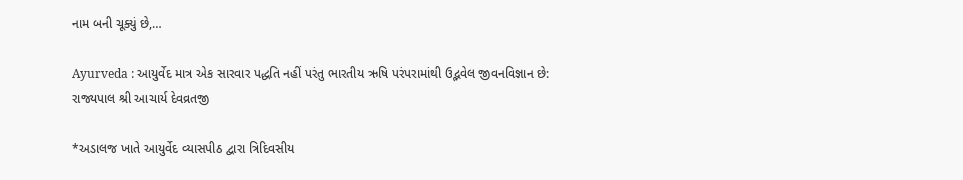નામ બની ચૂક્યું છે,…

Ayurveda : આયુર્વેદ માત્ર એક સારવાર પદ્ધતિ નહીં પરંતુ ભારતીય ઋષિ પરંપરામાંથી ઉદ્ભવેલ જીવનવિજ્ઞાન છે: રાજ્યપાલ શ્રી આચાર્ય દેવવ્રતજી

*અડાલજ ખાતે આયુર્વેદ વ્યાસપીઠ દ્વારા ત્રિદિવસીય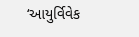‘આયુર્વિવેક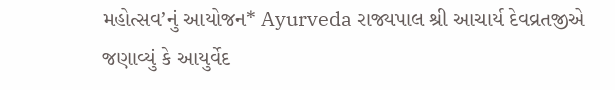મહોત્સવ’નું આયોજન* Ayurveda રાજ્યપાલ શ્રી આચાર્ય દેવવ્રતજીએ જણાવ્યું કે આયુર્વેદ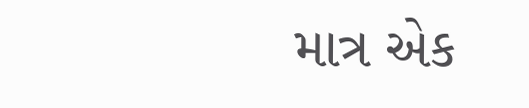માત્ર એક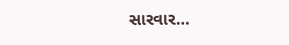સારવાર…